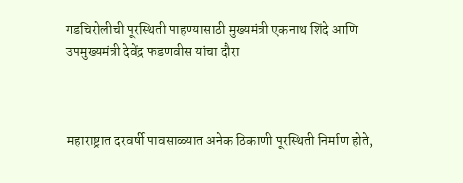गडचिरोलीची पूरस्थिती पाहण्यासाठी मुख्यमंत्री एकनाथ शिंदे आणि उपमुख्यमंत्री देवेंद्र फडणवीस यांचा दौरा



महाराष्ट्रात दरवर्षी पावसाळ्यात अनेक ठिकाणी पूरस्थिती निर्माण होते,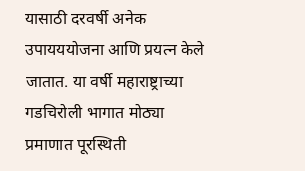यासाठी दरवर्षी अनेक उपायययोजना आणि प्रयत्न केले जातात. या वर्षी महाराष्ट्राच्या गडचिरोली भागात मोठ्या प्रमाणात पूरस्थिती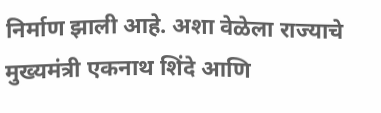निर्माण झाली आहे. अशा वेळेला राज्याचे मुख्यमंत्री एकनाथ शिंदे आणि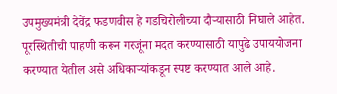उपमुख्यमंत्री देवेंद्र फडणवीस हे गडचिरोलीच्या दौऱ्यासाठी निघाले आहेत. पूरस्थितीची पाहणी करून गरजूंना मदत करण्यासाठी यापुढे उपाययोजना करण्यात येतील असे अधिकाऱ्यांकडून स्पष्ट करण्यात आले आहे.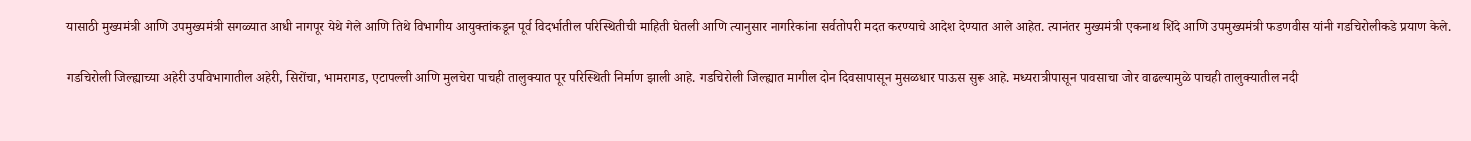यासाठी मुख्यमंत्री आणि उपमुख्यमंत्री सगळ्यात आधी नागपूर येथे गेले आणि तिथे विभागीय आयुक्तांकडून पूर्व विदर्भातील परिस्थितीची माहिती घेतली आणि त्यानुसार नागरिकांना सर्वतोपरी मदत करण्याचे आदेश देण्यात आले आहेत. त्यानंतर मुख्यमंत्री एकनाथ शिंदे आणि उपमुख्यमंत्री फडणवीस यांनी गडचिरोलीकडे प्रयाण केले.

गडचिरोली जिल्ह्याच्या अहेरी उपविभागातील अहेरी, सिरोंचा, भामरागड, एटापल्ली आणि मुलचेरा पाचही तालुक्यात पूर परिस्थिती निर्माण झाली आहे. गडचिरोली जिल्ह्यात मागील दोन दिवसापासून मुसळधार पाऊस सुरू आहे. मध्यरात्रीपासून पावसाचा जोर वाढल्यामुळे पाचही तालुक्यातील नदी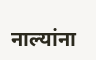नाल्यांना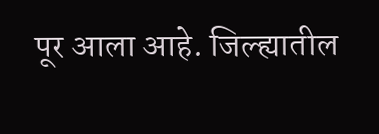पूर आला आहे. जिल्ह्यातील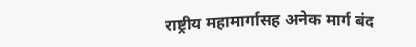राष्ट्रीय महामार्गासह अनेक मार्ग बंद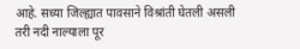आहे. सध्या जिल्ह्यात पावसाने विश्रांती घेतली असली तरी नदी नाल्याला पूर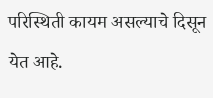परिस्थिती कायम असल्याचे दिसून येत आहे.